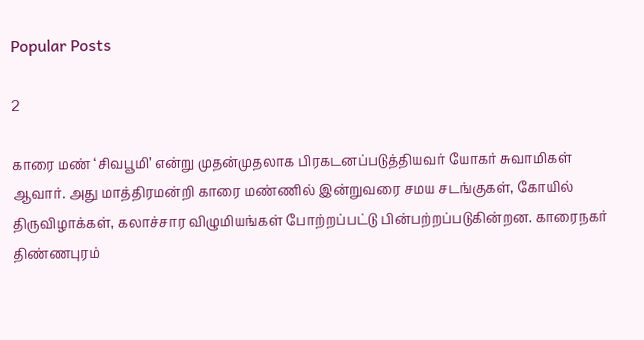Popular Posts

2

காரை மண் ‘சிவபூமி’ என்று முதன்முதலாக பிரகடனப்படுத்தியவர் யோகர் சுவாமிகள் ஆவார். அது மாத்திரமன்றி காரை மண்ணில் இன்றுவரை சமய சடங்குகள், கோயில் திருவிழாக்கள், கலாச்சார விழுமியங்கள் போற்றப்பட்டு பின்பற்றப்படுகின்றன. காரைநகர் திண்ணபுரம்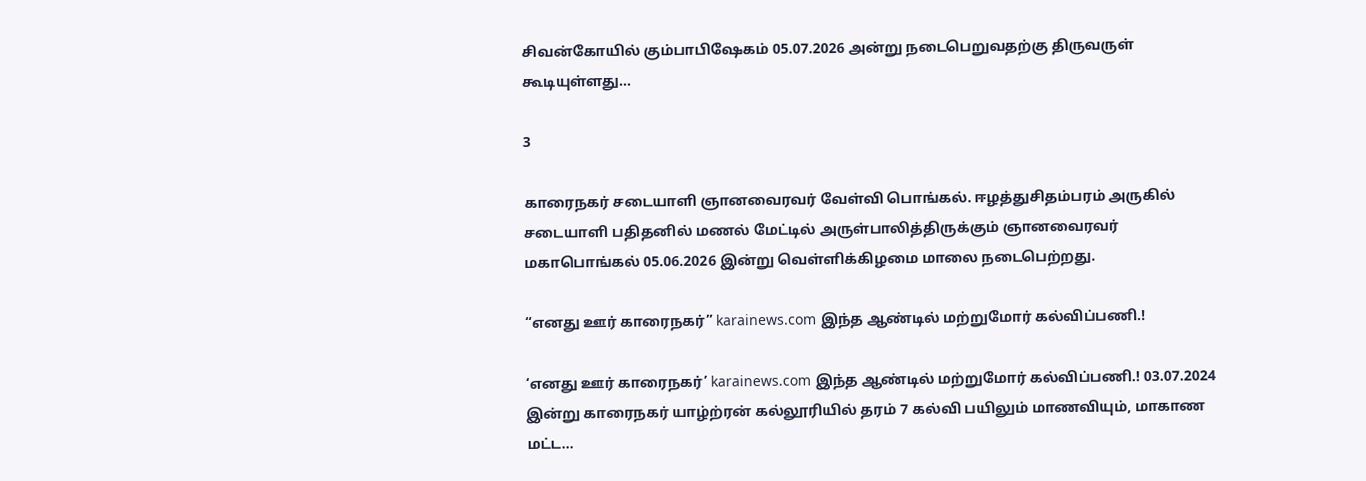சிவன்கோயில் கும்பாபிஷேகம் 05.07.2026 அன்று நடைபெறுவதற்கு திருவருள் கூடியுள்ளது…

3

காரைநகர் சடையாளி ஞானவைரவர் வேள்வி பொங்கல். ஈழத்துசிதம்பரம் அருகில் சடையாளி பதிதனில் மணல் மேட்டில் அருள்பாலித்திருக்கும் ஞானவைரவர் மகாபொங்கல் 05.06.2026 இன்று வெள்ளிக்கிழமை மாலை நடைபெற்றது.

“எனது ஊர் காரைநகர்” karainews.com இந்த ஆண்டில் மற்றுமோர் கல்விப்பணி.!

‘எனது ஊர் காரைநகர்’ karainews.com இந்த ஆண்டில் மற்றுமோர் கல்விப்பணி.! 03.07.2024 இன்று காரைநகர் யாழ்ற்ரன் கல்லூரியில் தரம் 7 கல்வி பயிலும் மாணவியும், மாகாண மட்ட…